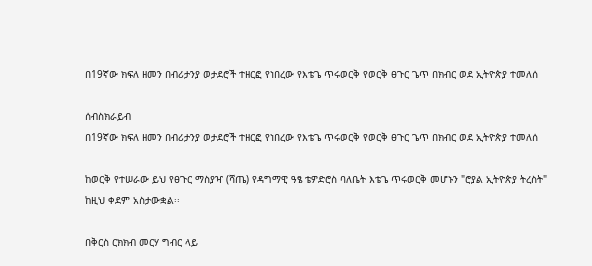በ19ኛው ክፍለ ዘመን በብሪታንያ ወታደሮች ተዘርፎ የነበረው የእቴጌ ጥሩወርቅ የወርቅ ፀጉር ጌጥ በክብር ወደ ኢትዮጵያ ተመለሰ

ሰብስክራይብ
በ19ኛው ክፍለ ዘመን በብሪታንያ ወታደሮች ተዘርፎ የነበረው የእቴጌ ጥሩወርቅ የወርቅ ፀጉር ጌጥ በክብር ወደ ኢትዮጵያ ተመለሰ

ከወርቅ የተሠራው ይህ የፀጉር ማስያዣ (ሻጤ) የዳግማዊ ዓፄ ቴዎድሮስ ባለቤት እቴጌ ጥሩወርቅ መሆኑን "ሮያል ኢትዮጵያ ትረስት" ከዚህ ቀደም አስታውቋል፡፡

በቅርስ ርክክብ መርሃ ግብር ላይ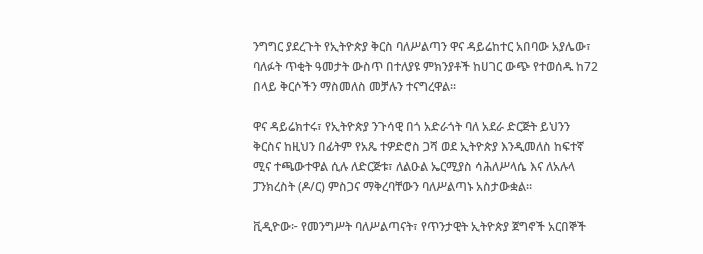ንግግር ያደረጉት የኢትዮጵያ ቅርስ ባለሥልጣን ዋና ዳይሬከተር አበባው አያሌው፣ ባለፉት ጥቂት ዓመታት ውስጥ በተለያዩ ምክንያቶች ከሀገር ውጭ የተወሰዱ ከ72 በላይ ቅርሶችን ማስመለስ መቻሉን ተናግረዋል፡፡

ዋና ዳይሬክተሩ፣ የኢትዮጵያ ንጉሳዊ በጎ አድራጎት ባለ አደራ ድርጅት ይህንን ቅርስና ከዚህን በፊትም የአጼ ተዎድሮስ ጋሻ ወደ ኢትዮጵያ እንዲመለስ ከፍተኛ ሚና ተጫውተዋል ሲሉ ለድርጅቱ፣ ለልዑል ኤርሚያስ ሳሕለሥላሴ እና ለአሉላ ፓንክረስት (ዶ/ር) ምስጋና ማቅረባቸውን ባለሥልጣኑ አስታውቋል።

ቪዲዮው፦ የመንግሥት ባለሥልጣናት፣ የጥንታዊት ኢትዮጵያ ጀግኖች አርበኞች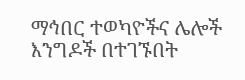ማኅበር ተወካዮችና ሌሎች እንግዶች በተገኙበት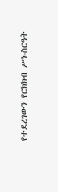የተደረገውን የርክክብ ሥነ-ስርዓት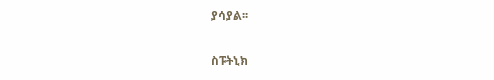ያሳያል፡፡

ስፑትኒክ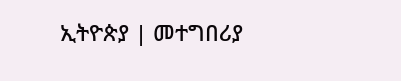ኢትዮጵያ | መተግበሪያ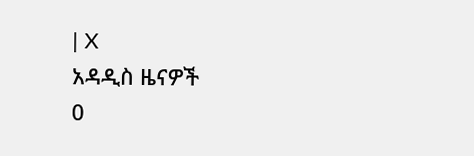| X
አዳዲስ ዜናዎች
0